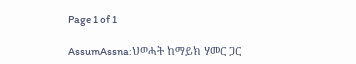Page 1 of 1

AssumAssna:ህወሓት ከማይክ ሃመር ጋር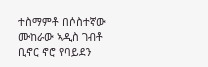ተስማምቶ በሶስተኛው ሙከራው ኣዲስ ገብቶ ቢኖር ኖሮ የባይደን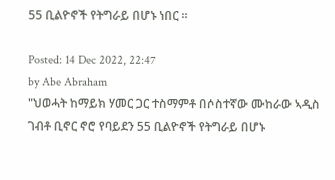55 ቢልዮኖች የትግራይ በሆኑ ነበር ።

Posted: 14 Dec 2022, 22:47
by Abe Abraham
"ህወሓት ከማይክ ሃመር ጋር ተስማምቶ በሶስተኛው ሙከራው ኣዲስ ገብቶ ቢኖር ኖሮ የባይደን 55 ቢልዮኖች የትግራይ በሆኑ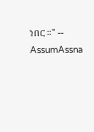ነበር ።" -- AssumAssna